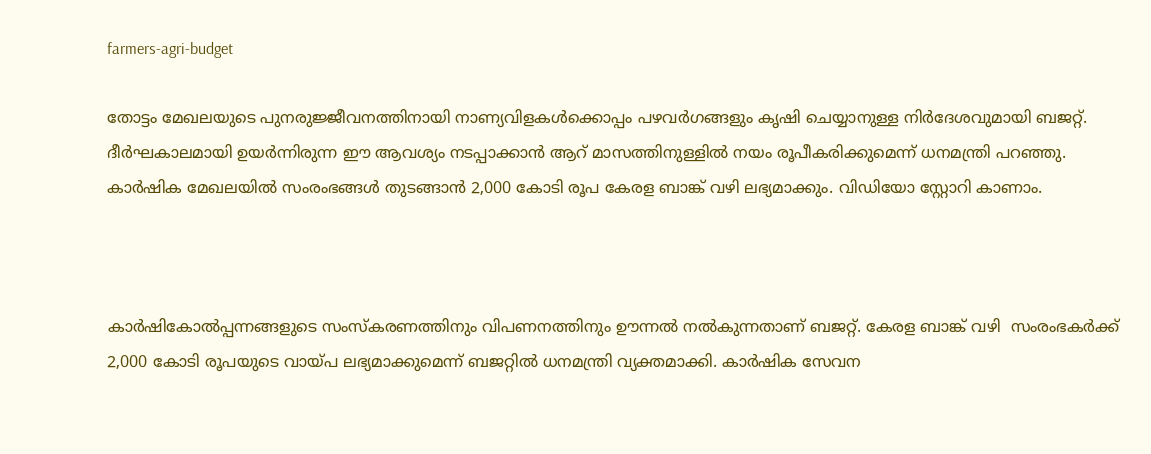farmers-agri-budget

തോട്ടം മേഖലയുടെ പുനരുജ്ജീവനത്തിനായി നാണ്യവിളകള്‍ക്കൊപ്പം പഴവര്‍ഗങ്ങളും കൃഷി ചെയ്യാനുള്ള നിര്‍ദേശവുമായി ബജറ്റ്. ദീര്‍ഘകാലമായി ഉയര്‍ന്നിരുന്ന ഈ ആവശ്യം നടപ്പാക്കാന്‍ ആറ് മാസത്തിനുള്ളില്‍ നയം രൂപീകരിക്കുമെന്ന് ധനമന്ത്രി പറഞ്ഞു. കാര്‍ഷിക മേഖലയില്‍ സംരംഭങ്ങള്‍ തുടങ്ങാന്‍ 2,000 കോടി രൂപ കേരള ബാങ്ക് വഴി ലഭ്യമാക്കും. വിഡിയോ സ്റ്റോറി കാണാം.



കാര്‍ഷികോല്‍പ്പന്നങ്ങളുടെ സംസ്കരണത്തിനും വിപണനത്തിനും ഊന്നല്‍ നല്‍കുന്നതാണ് ബജറ്റ്. കേരള ബാങ്ക് വഴി  സംരംഭകര്‍ക്ക് 2,000 കോടി രൂപയുടെ വായ്പ ലഭ്യമാക്കുമെന്ന് ബജറ്റില്‍ ധനമന്ത്രി വ്യക്തമാക്കി. കാര്‍ഷിക സേവന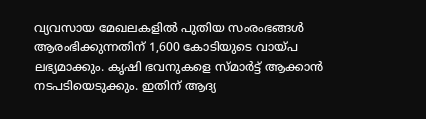വ്യവസായ മേഖലകളില്‍ പുതിയ സംരംഭങ്ങള്‍ ആരംഭിക്കുന്നതിന് 1,600 കോടിയുടെ വായ്പ ലഭ്യമാക്കും. കൃഷി ഭവനുകളെ സ്മാര്‍ട്ട് ആക്കാന്‍ നടപടിയെടുക്കും. ഇതിന് ആദ്യ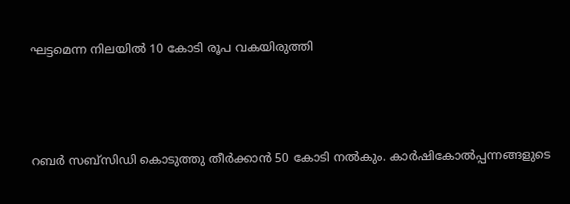ഘട്ടമെന്ന നിലയില്‍ 10 കോടി രൂപ വകയിരുത്തി



റബര്‍ സബ്സിഡി കൊടുത്തു തീര്‍ക്കാന്‍ 50 കോടി നല്‍കും. കാര്‍ഷികോല്‍പ്പന്നങ്ങളുടെ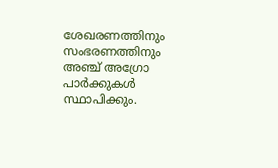ശേഖരണത്തിനും സംഭരണത്തിനും  അഞ്ച് അഗ്രോ പാര്‍ക്കുകള്‍ സ്ഥാപിക്കും.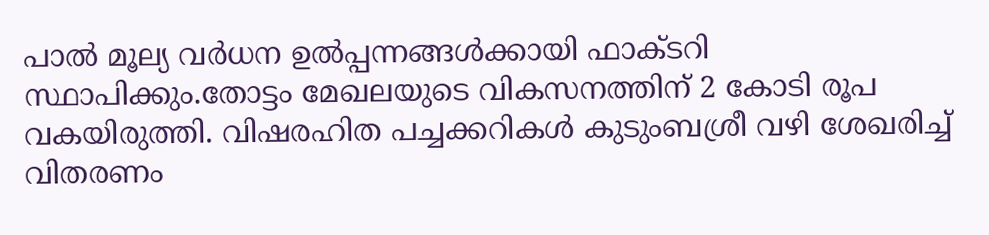പാല്‍ മൂല്യ വര്‍ധന ഉല്‍പ്പന്നങ്ങള്‍ക്കായി ഫാക്ടറി സ്ഥാപിക്കും.തോട്ടം മേഖലയുടെ വികസനത്തിന് 2 കോടി രൂപ വകയിരുത്തി. വിഷരഹിത പച്ചക്കറികള്‍ കുടുംബശ്രീ വഴി ശേഖരിച്ച് വിതരണം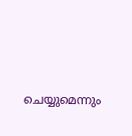ചെയ്യുമെന്നും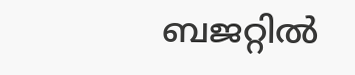ബജറ്റില്‍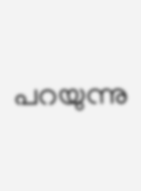പറയുന്നു